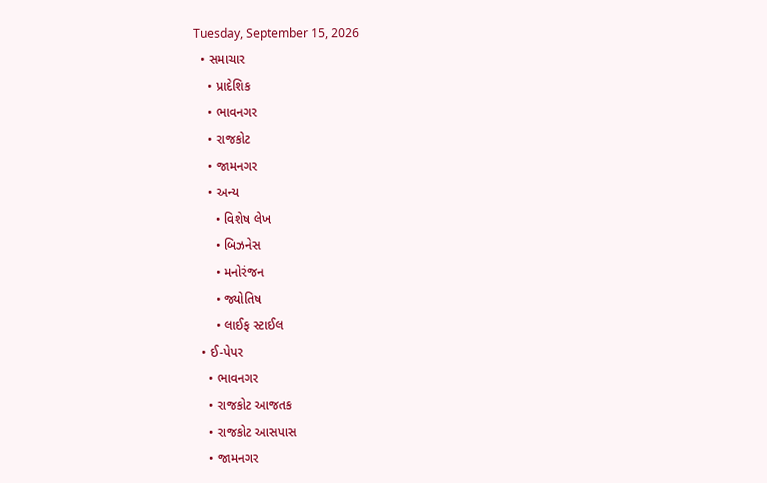Tuesday, September 15, 2026
  • સમાચાર
    • પ્રાદેશિક
    • ભાવનગર
    • રાજકોટ
    • જામનગર
    • અન્ય
      • વિશેષ લેખ
      • બિઝનેસ
      • મનોરંજન
      • જ્યોતિષ
      • લાઈફ સ્ટાઈલ
  • ઈ-પેપર
    • ભાવનગર
    • રાજકોટ આજતક
    • રાજકોટ આસપાસ
    • જામનગર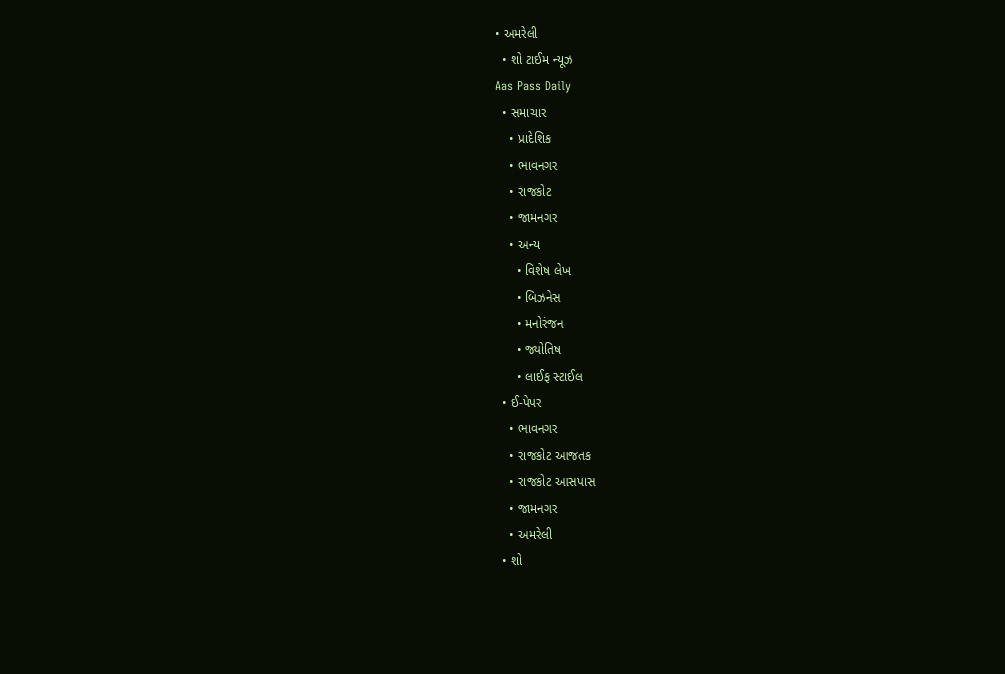• અમરેલી
  • શો ટાઈમ ન્યૂઝ
Aas Pass Daily
  • સમાચાર
    • પ્રાદેશિક
    • ભાવનગર
    • રાજકોટ
    • જામનગર
    • અન્ય
      • વિશેષ લેખ
      • બિઝનેસ
      • મનોરંજન
      • જ્યોતિષ
      • લાઈફ સ્ટાઈલ
  • ઈ-પેપર
    • ભાવનગર
    • રાજકોટ આજતક
    • રાજકોટ આસપાસ
    • જામનગર
    • અમરેલી
  • શો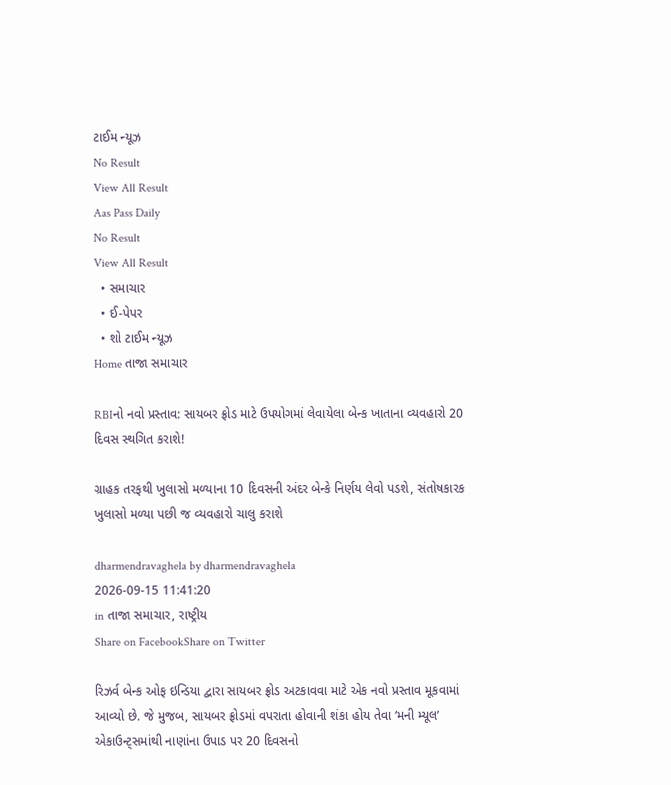ટાઈમ ન્યૂઝ
No Result
View All Result
Aas Pass Daily
No Result
View All Result
  • સમાચાર
  • ઈ-પેપર
  • શો ટાઈમ ન્યૂઝ
Home તાજા સમાચાર

RBIનો નવો પ્રસ્તાવ: સાયબર ફ્રોડ માટે ઉપયોગમાં લેવાયેલા બેન્ક ખાતાના વ્યવહારો 20 દિવસ સ્થગિત કરાશે!

ગ્રાહક તરફથી ખુલાસો મળ્યાના 10 દિવસની અંદર બેન્કે નિર્ણય લેવો પડશે, સંતોષકારક ખુલાસો મળ્યા પછી જ વ્યવહારો ચાલુ કરાશે

dharmendravaghela by dharmendravaghela
2026-09-15 11:41:20
in તાજા સમાચાર, રાષ્ટ્રીય
Share on FacebookShare on Twitter

રિઝર્વ બેન્ક ઓફ ઇન્ડિયા દ્વારા સાયબર ફ્રોડ અટકાવવા માટે એક નવો પ્રસ્તાવ મૂકવામાં આવ્યો છે. જે મુજબ, સાયબર ફ્રોડમાં વપરાતા હોવાની શંકા હોય તેવા ‘મની મ્યૂલ’ એકાઉન્ટ્સમાંથી નાણાંના ઉપાડ પર 20 દિવસનો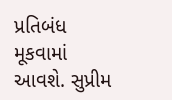પ્રતિબંધ મૂકવામાં આવશે. સુપ્રીમ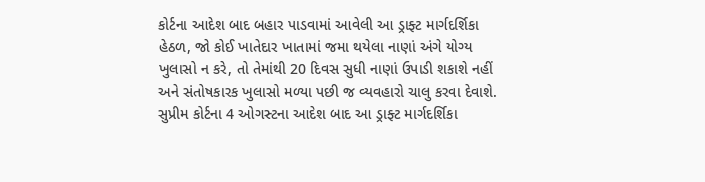કોર્ટના આદેશ બાદ બહાર પાડવામાં આવેલી આ ડ્રાફ્ટ માર્ગદર્શિકા હેઠળ, જો કોઈ ખાતેદાર ખાતામાં જમા થયેલા નાણાં અંગે યોગ્ય ખુલાસો ન કરે, તો તેમાંથી 20 દિવસ સુધી નાણાં ઉપાડી શકાશે નહીં અને સંતોષકારક ખુલાસો મળ્યા પછી જ વ્યવહારો ચાલુ કરવા દેવાશે.
સુપ્રીમ કોર્ટના 4 ઓગસ્ટના આદેશ બાદ આ ડ્રાફ્ટ માર્ગદર્શિકા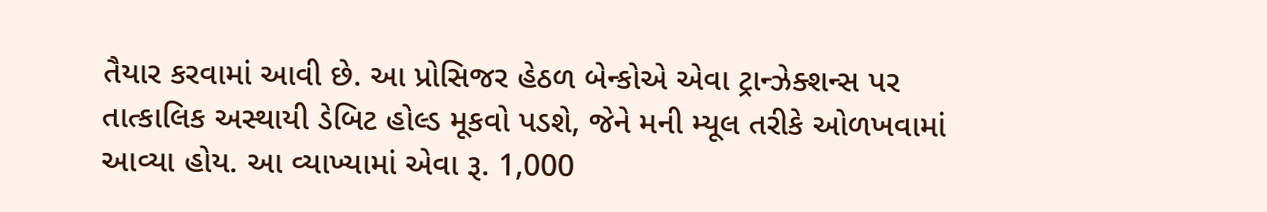તૈયાર કરવામાં આવી છે. આ પ્રોસિજર હેઠળ બેન્કોએ એવા ટ્રાન્ઝેક્શન્સ પર તાત્કાલિક અસ્થાયી ડેબિટ હોલ્ડ મૂકવો પડશે, જેને મની મ્યૂલ તરીકે ઓળખવામાં આવ્યા હોય. આ વ્યાખ્યામાં એવા રૂ. 1,000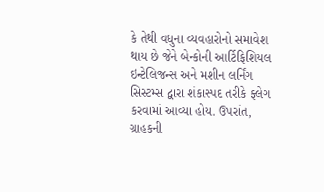કે તેથી વધુના વ્યવહારોનો સમાવેશ થાય છે જેને બેન્કોની આર્ટિફિશિયલ ઇન્ટેલિજન્સ અને મશીન લર્નિંગ સિસ્ટમ્સ દ્વારા શંકાસ્પદ તરીકે ફ્લેગ કરવામાં આવ્યા હોય. ઉપરાંત, ગ્રાહકની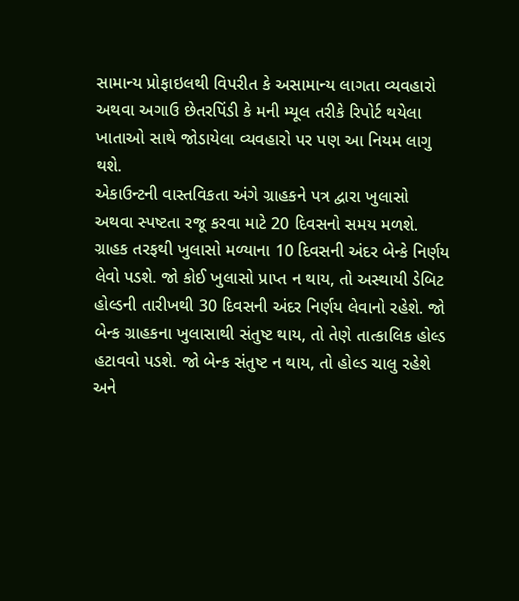સામાન્ય પ્રોફાઇલથી વિપરીત કે અસામાન્ય લાગતા વ્યવહારો અથવા અગાઉ છેતરપિંડી કે મની મ્યૂલ તરીકે રિપોર્ટ થયેલા ખાતાઓ સાથે જોડાયેલા વ્યવહારો પર પણ આ નિયમ લાગુ થશે.
એકાઉન્ટની વાસ્તવિકતા અંગે ગ્રાહકને પત્ર દ્વારા ખુલાસો અથવા સ્પષ્ટતા રજૂ કરવા માટે 20 દિવસનો સમય મળશે. ગ્રાહક તરફથી ખુલાસો મળ્યાના 10 દિવસની અંદર બેન્કે નિર્ણય લેવો પડશે. જો કોઈ ખુલાસો પ્રાપ્ત ન થાય, તો અસ્થાયી ડેબિટ હોલ્ડની તારીખથી 30 દિવસની અંદર નિર્ણય લેવાનો રહેશે. જો બેન્ક ગ્રાહકના ખુલાસાથી સંતુષ્ટ થાય, તો તેણે તાત્કાલિક હોલ્ડ હટાવવો પડશે. જો બેન્ક સંતુષ્ટ ન થાય, તો હોલ્ડ ચાલુ રહેશે અને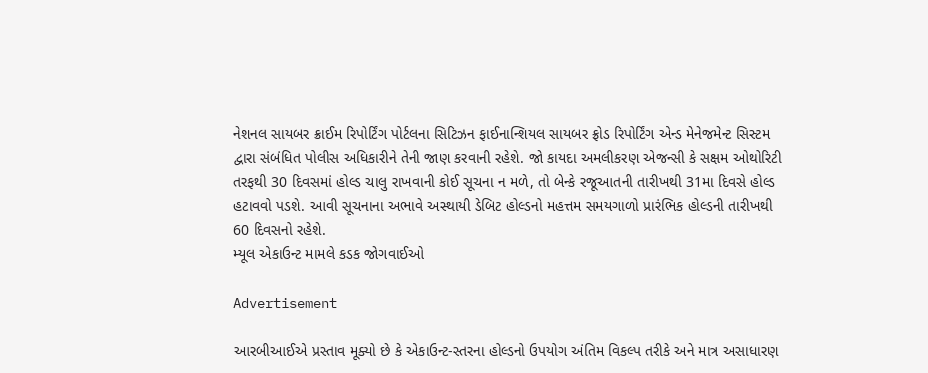નેશનલ સાયબર ક્રાઈમ રિપોર્ટિંગ પોર્ટલના સિટિઝન ફાઈનાન્શિયલ સાયબર ફ્રોડ રિપોર્ટિંગ એન્ડ મેનેજમેન્ટ સિસ્ટમ દ્વારા સંબંધિત પોલીસ અધિકારીને તેની જાણ કરવાની રહેશે. જો કાયદા અમલીકરણ એજન્સી કે સક્ષમ ઓથોરિટી તરફથી 30 દિવસમાં હોલ્ડ ચાલુ રાખવાની કોઈ સૂચના ન મળે, તો બેન્કે રજૂઆતની તારીખથી 31મા દિવસે હોલ્ડ હટાવવો પડશે. આવી સૂચનાના અભાવે અસ્થાયી ડેબિટ હોલ્ડનો મહત્તમ સમયગાળો પ્રારંભિક હોલ્ડની તારીખથી 60 દિવસનો રહેશે.
મ્યૂલ એકાઉન્ટ મામલે કડક જોગવાઈઓ

Advertisement

આરબીઆઈએ પ્રસ્તાવ મૂક્યો છે કે એકાઉન્ટ-સ્તરના હોલ્ડનો ઉપયોગ અંતિમ વિકલ્પ તરીકે અને માત્ર અસાધારણ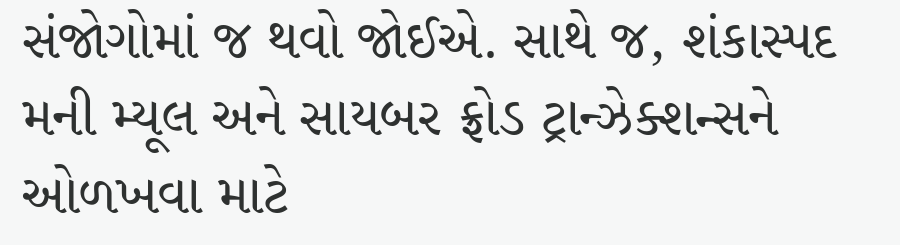સંજોગોમાં જ થવો જોઈએ. સાથે જ, શંકાસ્પદ મની મ્યૂલ અને સાયબર ફ્રોડ ટ્રાન્ઝેક્શન્સને ઓળખવા માટે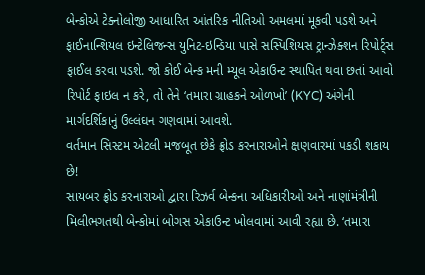બેન્કોએ ટેક્નોલોજી આધારિત આંતરિક નીતિઓ અમલમાં મૂકવી પડશે અને ફાઈનાન્શિયલ ઇન્ટેલિજન્સ યુનિટ-ઇન્ડિયા પાસે સસ્પિશિયસ ટ્રાન્ઝેક્શન રિપોર્ટ્સ ફાઈલ કરવા પડશે. જો કોઈ બેન્ક મની મ્યૂલ એકાઉન્ટ સ્થાપિત થવા છતાં આવો રિપોર્ટ ફાઇલ ન કરે, તો તેને ‘તમારા ગ્રાહકને ઓળખો’ (KYC) અંગેની માર્ગદર્શિકાનું ઉલ્લંઘન ગણવામાં આવશે.
વર્તમાન સિસ્ટમ એટલી મજબૂત છેકે ફ્રોડ કરનારાઓને ક્ષણવારમાં પકડી શકાય છે!
સાયબર ફ્રોડ કરનારાઓ દ્વારા રિઝર્વ બેન્કના અધિકારીઓ અને નાણાંમંત્રીની મિલીભગતથી બેન્કોમાં બોગસ એકાઉન્ટ ખોલવામાં આવી રહ્યા છે. ‘તમારા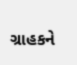ગ્રાહકને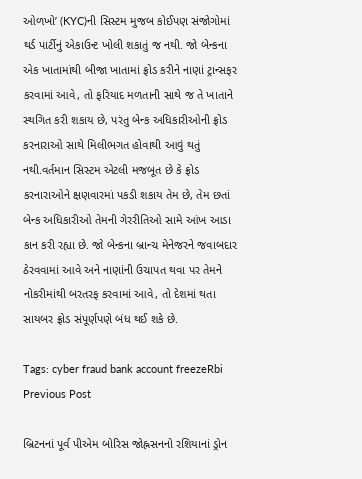ઓળખો’ (KYC)ની સિસ્ટમ મુજબ કોઈપણ સંજોગોમાં થર્ડ પાર્ટીનું એકાઉન્ટ ખોલી શકાતું જ નથી. જો બેન્કના એક ખાતામાંથી બીજા ખાતામાં ફ્રોડ કરીને નાણાં ટ્રાન્સફર કરવામાં આવે, તો ફરિયાદ મળતાની સાથે જ તે ખાતાને સ્થગિત કરી શકાય છે, પરંતુ બેન્ક અધિકારીઓની ફ્રોડ કરનારાઓ સાથે મિલીભગત હોવાથી આવું થતું નથી.વર્તમાન સિસ્ટમ એટલી મજબૂત છે કે ફ્રોડ કરનારાઓને ક્ષણવારમાં પકડી શકાય તેમ છે, તેમ છતાં બેન્ક અધિકારીઓ તેમની ગેરરીતિઓ સામે આંખ આડા કાન કરી રહ્યા છે. જો બેન્કના બ્રાન્ચ મેનેજરને જવાબદાર ઠેરવવામાં આવે અને નાણાંની ઉચાપત થવા પર તેમને નોકરીમાંથી બરતરફ કરવામાં આવે, તો દેશમાં થતા સાયબર ફ્રોડ સંપૂર્ણપણે બંધ થઈ શકે છે.

Tags: cyber fraud bank account freezeRbi
Previous Post

બ્રિટનનાં પૂર્વ પીએમ બોરિસ જોહ્નસનનો રશિયાનાં ડ્રોન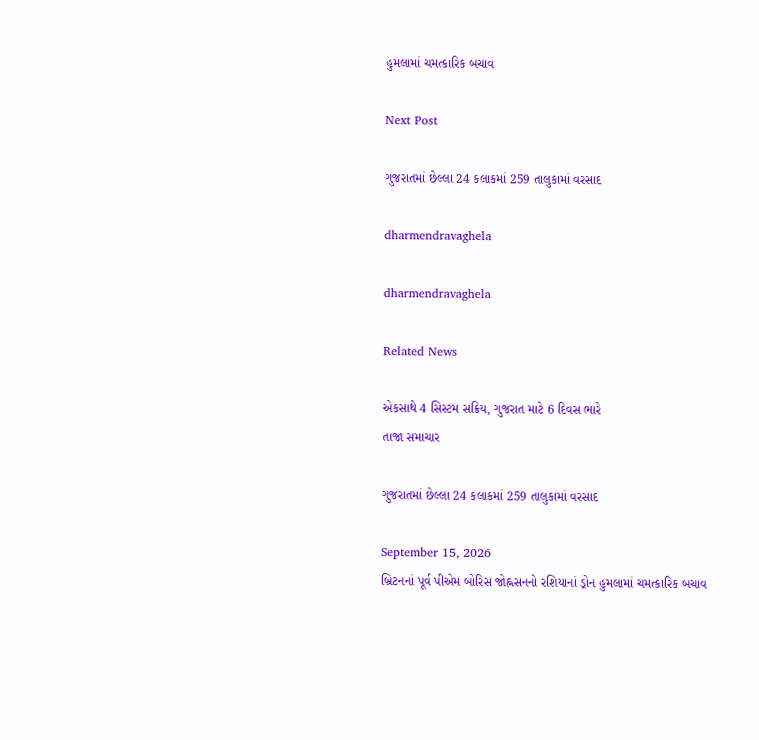હુમલામાં ચમત્કારિક બચાવ

Next Post

ગુજરાતમાં છેલ્લા 24 કલાકમાં 259 તાલુકામાં વરસાદ

dharmendravaghela

dharmendravaghela

Related News

એકસાથે 4 સિસ્ટમ સક્રિય, ગુજરાત માટે 6 દિવસ ભારે
તાજા સમાચાર

ગુજરાતમાં છેલ્લા 24 કલાકમાં 259 તાલુકામાં વરસાદ

September 15, 2026
બ્રિટનનાં પૂર્વ પીએમ બોરિસ જોહ્નસનનો રશિયાનાં ડ્રોન હુમલામાં ચમત્કારિક બચાવ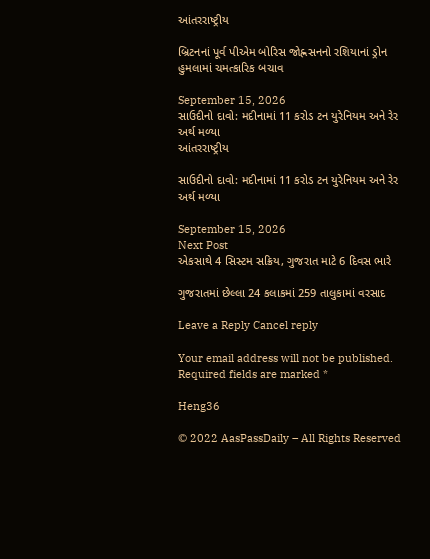આંતરરાષ્ટ્રીય

બ્રિટનનાં પૂર્વ પીએમ બોરિસ જોહ્નસનનો રશિયાનાં ડ્રોન હુમલામાં ચમત્કારિક બચાવ

September 15, 2026
સાઉદીનો દાવો: મદીનામાં 11 કરોડ ટન યુરેનિયમ અને રેર અર્થ મળ્યા
આંતરરાષ્ટ્રીય

સાઉદીનો દાવો: મદીનામાં 11 કરોડ ટન યુરેનિયમ અને રેર અર્થ મળ્યા

September 15, 2026
Next Post
એકસાથે 4 સિસ્ટમ સક્રિય, ગુજરાત માટે 6 દિવસ ભારે

ગુજરાતમાં છેલ્લા 24 કલાકમાં 259 તાલુકામાં વરસાદ

Leave a Reply Cancel reply

Your email address will not be published. Required fields are marked *

Heng36

© 2022 AasPassDaily – All Rights Reserved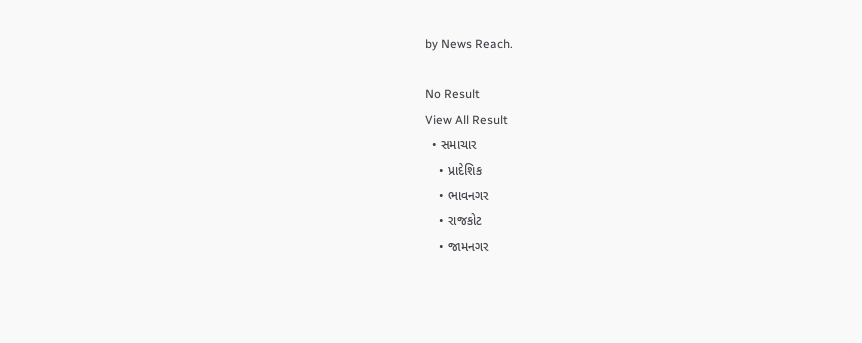by News Reach.

No Result
View All Result
  • સમાચાર
    • પ્રાદેશિક
    • ભાવનગર
    • રાજકોટ
    • જામનગર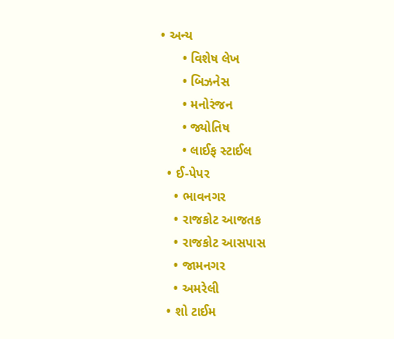• અન્ય
      • વિશેષ લેખ
      • બિઝનેસ
      • મનોરંજન
      • જ્યોતિષ
      • લાઈફ સ્ટાઈલ
  • ઈ-પેપર
    • ભાવનગર
    • રાજકોટ આજતક
    • રાજકોટ આસપાસ
    • જામનગર
    • અમરેલી
  • શો ટાઈમ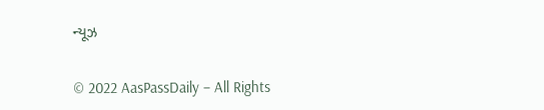ન્યૂઝ

© 2022 AasPassDaily – All Rights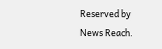Reserved by News Reach.